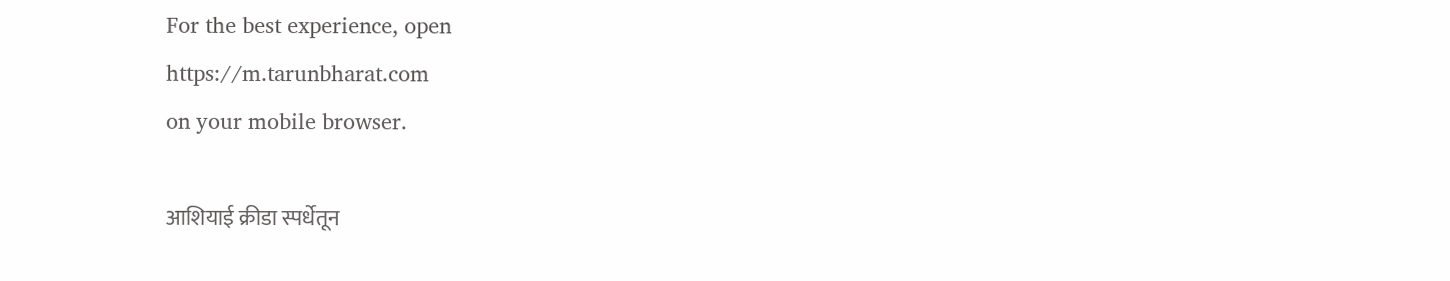For the best experience, open
https://m.tarunbharat.com
on your mobile browser.

आशियाई क्रीडा स्पर्धेतून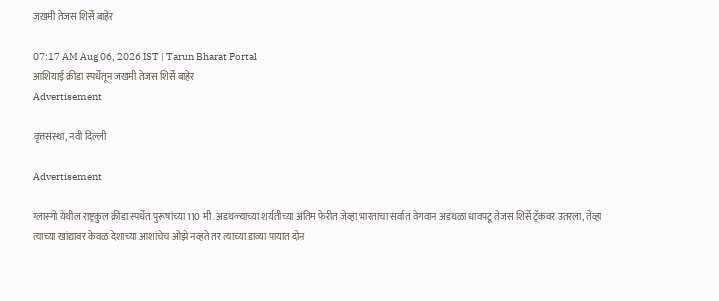जखमी तेजस शिर्से बाहेर

07:17 AM Aug 06, 2026 IST | Tarun Bharat Portal
आशियाई क्रीडा स्पर्धेतून जखमी तेजस शिर्से बाहेर
Advertisement

वृत्तसंस्था, नवी दिल्ली

Advertisement

ग्लास्गो येथील राष्ट्रकुल क्रीडा स्पर्धेत पुरूषांच्या 110 मी. अडथळ्याच्या शर्यतीच्या अंतिम फेरीत जेव्हा भारताचा सर्वात वेगवान अडथळा धावपटू तेजस शिर्से ट्रॅकवर उतरला, तेंव्हा त्याच्या खांद्यावर केवळ देशाच्या आशांचेच ओझे नव्हते तर त्याच्या डाव्या पायात दोन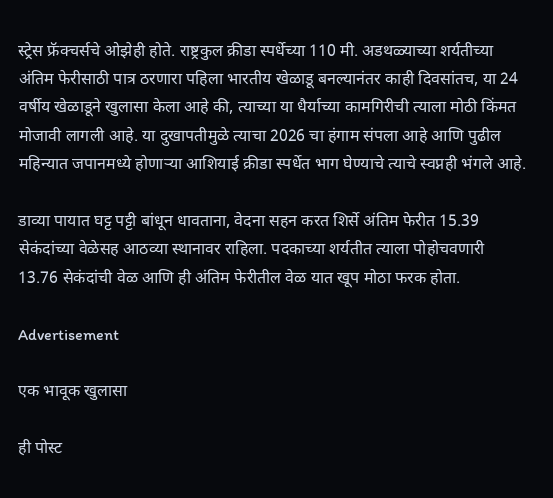स्ट्रेस फ्रॅक्चर्सचे ओझेही होते. राष्ट्रकुल क्रीडा स्पर्धेच्या 110 मी. अडथळ्याच्या शर्यतीच्या अंतिम फेरीसाठी पात्र ठरणारा पहिला भारतीय खेळाडू बनल्यानंतर काही दिवसांतच, या 24 वर्षीय खेळाडूने खुलासा केला आहे की, त्याच्या या धैर्याच्या कामगिरीची त्याला मोठी किंमत मोजावी लागली आहे. या दुखापतीमुळे त्याचा 2026 चा हंगाम संपला आहे आणि पुढील महिन्यात जपानमध्ये होणाऱ्या आशियाई क्रीडा स्पर्धेत भाग घेण्याचे त्याचे स्वप्नही भंगले आहे.

डाव्या पायात घट्ट पट्टी बांधून धावताना, वेदना सहन करत शिर्से अंतिम फेरीत 15.39 सेकंदांच्या वेळेसह आठव्या स्थानावर राहिला. पदकाच्या शर्यतीत त्याला पोहोचवणारी 13.76 सेकंदांची वेळ आणि ही अंतिम फेरीतील वेळ यात खूप मोठा फरक होता.

Advertisement

एक भावूक खुलासा

ही पोस्ट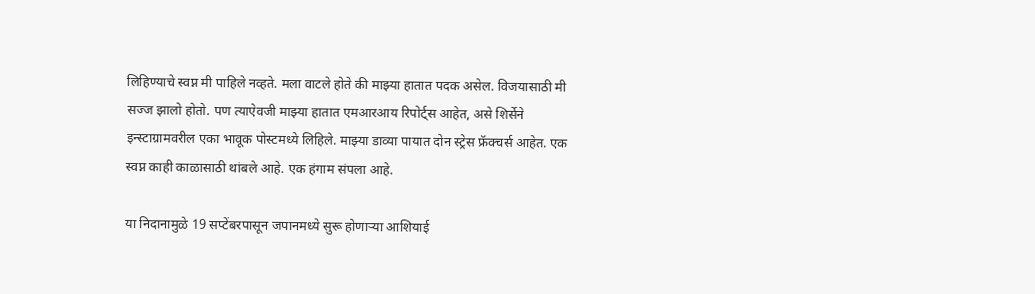लिहिण्याचे स्वप्न मी पाहिले नव्हते. मला वाटले होते की माझ्या हातात पदक असेल. विजयासाठी मी सज्ज झालो होतो. पण त्याऐवजी माझ्या हातात एमआरआय रिपोर्ट्स आहेत, असे शिर्सेने इन्स्टाग्रामवरील एका भावूक पोस्टमध्ये लिहिले. माझ्या डाव्या पायात दोन स्ट्रेस फ्रॅक्चर्स आहेत. एक स्वप्न काही काळासाठी थांबले आहे. एक हंगाम संपला आहे.

या निदानामुळे 19 सप्टेंबरपासून जपानमध्ये सुरू होणाऱ्या आशियाई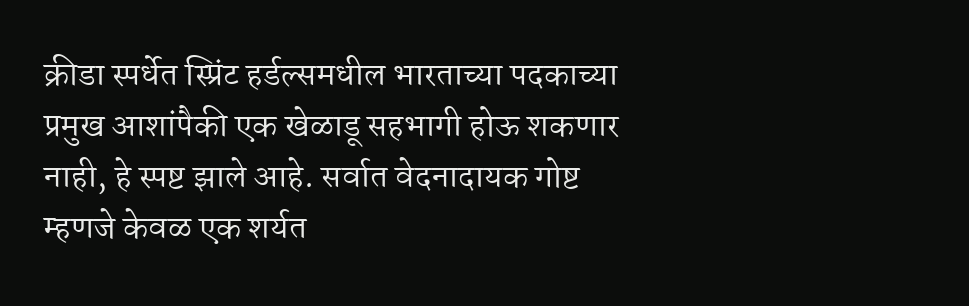क्रीडा स्पर्धेत स्प्रिंट हर्डल्समधील भारताच्या पदकाच्या प्रमुख आशांपैकी एक खेळाडू सहभागी होऊ शकणार नाही, हे स्पष्ट झाले आहे. सर्वात वेदनादायक गोष्ट म्हणजे केवळ एक शर्यत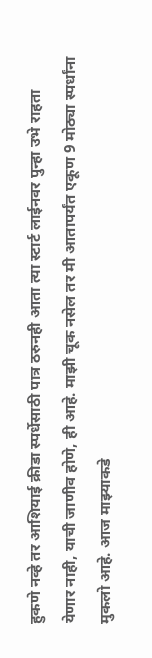हुकणे नव्हे तर आशियाई क्रीडा स्पर्धेसाठी पात्र ठरुनही आता त्या स्टार्ट लाईनवर पुन्हा उभे राहता येणार नाही, याची जाणीव होणे, ही आहे. माझी चूक नसेल तर मी आतापर्यंत एकूण 9 मोठ्या स्पर्धांना मुकलो आहे. आज माझ्याकडे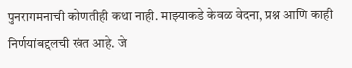पुनरागमनाची कोणतीही कथा नाही. माझ्याकडे केवळ वेदना, प्रश्न आणि काही निर्णयांबद्दलची खंत आहे. जे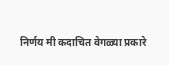निर्णय मी कदाचित वेगळ्या प्रकारे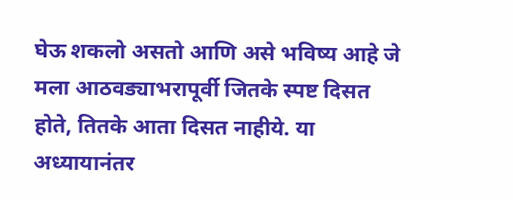घेऊ शकलो असतो आणि असे भविष्य आहे जे मला आठवड्याभरापूर्वी जितके स्पष्ट दिसत होते, तितके आता दिसत नाहीये. या अध्यायानंतर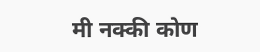मी नक्की कोण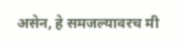असेन, हे समजल्यावरच मी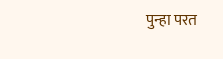पुन्हा परत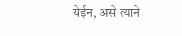येईन, असे त्याने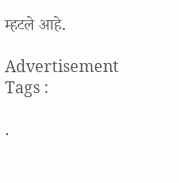म्हटले आहे.

Advertisement
Tags :

.